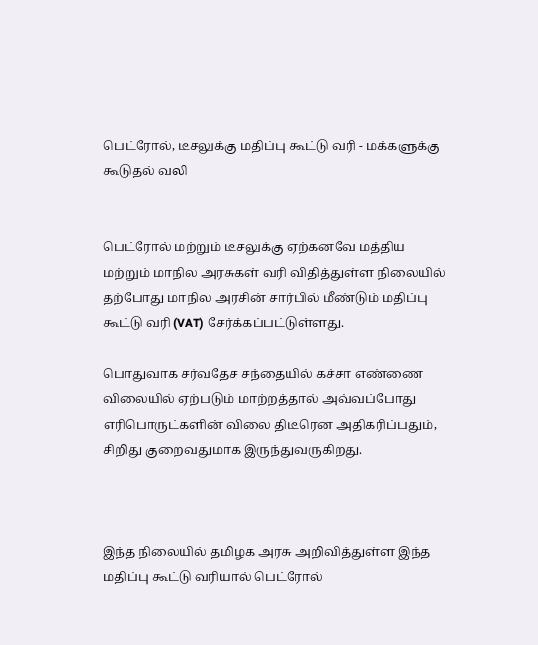பெட்ரோல், டீசலுக்கு மதிப்பு கூட்டு வரி - மக்களுக்கு கூடுதல் வலி


பெட்ரோல் மற்றும் டீசலுக்கு ஏற்கனவே மத்திய மற்றும் மாநில அரசுகள் வரி விதித்துள்ள நிலையில் தற்போது மாநில அரசின் சார்பில் மீண்டும் மதிப்பு கூட்டு வரி (VAT) சேர்க்கப்பட்டுள்ளது.

பொதுவாக சர்வதேச சந்தையில் கச்சா எண்ணை விலையில் ஏற்படும் மாற்றத்தால் அவ்வப்போது எரிபொருட்களின் விலை திடீரென அதிகரிப்பதும், சிறிது குறைவதுமாக இருந்துவருகிறது.



இந்த நிலையில் தமிழக அரசு அறிவித்துள்ள இந்த மதிப்பு கூட்டு வரியால் பெட்ரோல்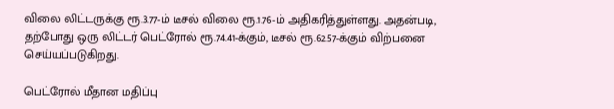விலை லிட்டருக்கு ரூ.3.77-ம் டீசல் விலை ரூ.1.76-ம் அதிகரித்துள்ளது. அதன்படி, தற்போது ஒரு லிட்டர் பெட்ரோல் ரூ.74.41-க்கும், டீசல் ரூ.62.57-க்கும் விற்பனை செய்யப்படுகிறது.

பெட்ரோல் மீதான மதிப்பு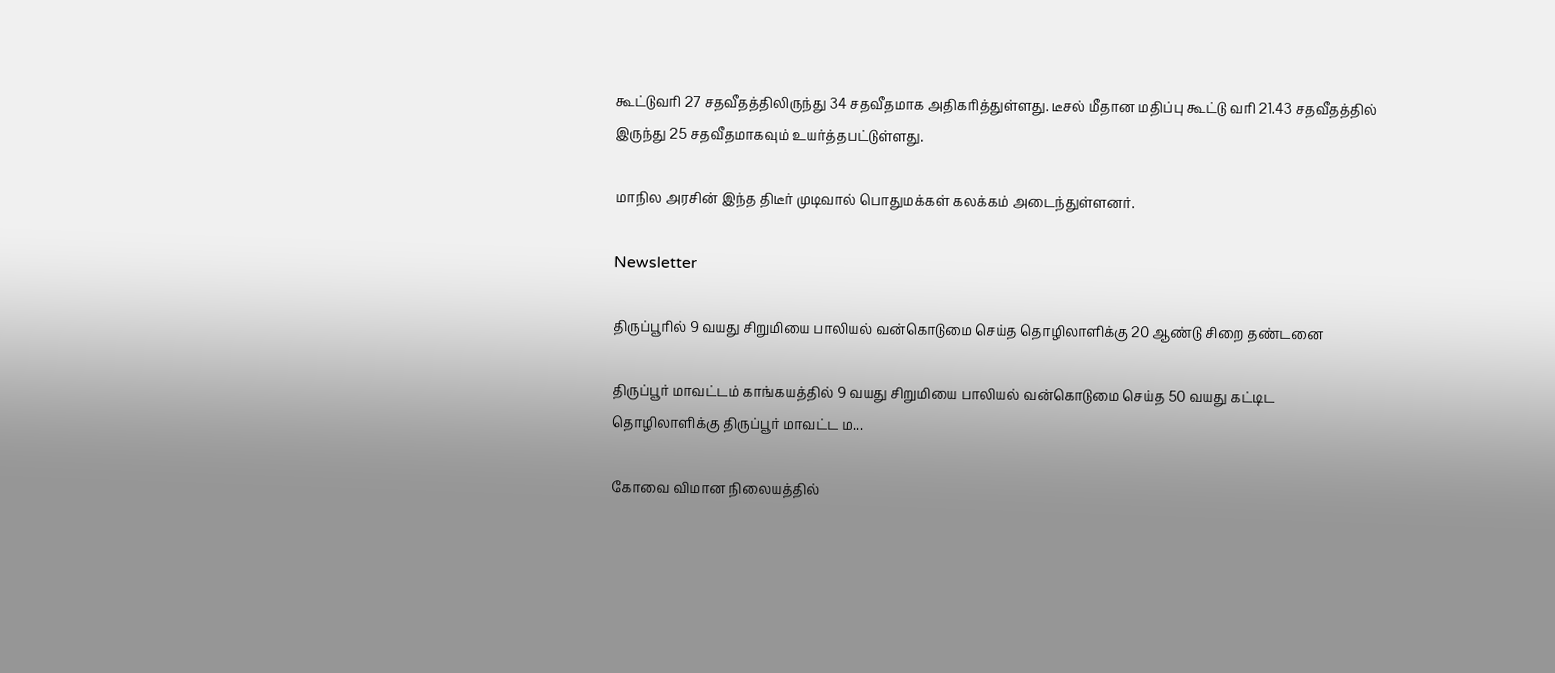கூட்டுவரி 27 சதவீதத்திலிருந்து 34 சதவீதமாக அதிகரித்துள்ளது. டீசல் மீதான மதிப்பு கூட்டு வரி 21.43 சதவீதத்தில் இருந்து 25 சதவீதமாகவும் உயர்த்தபட்டுள்ளது.

மாநில அரசின் இந்த திடீர் முடிவால் பொதுமக்கள் கலக்கம் அடைந்துள்ளனர்.

Newsletter

திருப்பூரில் 9 வயது சிறுமியை பாலியல் வன்கொடுமை செய்த தொழிலாளிக்கு 20 ஆண்டு சிறை தண்டனை

திருப்பூர் மாவட்டம் காங்கயத்தில் 9 வயது சிறுமியை பாலியல் வன்கொடுமை செய்த 50 வயது கட்டிட தொழிலாளிக்கு திருப்பூர் மாவட்ட ம...

கோவை விமான நிலையத்தில்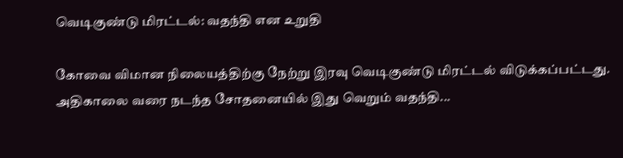வெடிகுண்டு மிரட்டல்: வதந்தி என உறுதி

கோவை விமான நிலையத்திற்கு நேற்று இரவு வெடிகுண்டு மிரட்டல் விடுக்கப்பட்டது. அதிகாலை வரை நடந்த சோதனையில் இது வெறும் வதந்தி...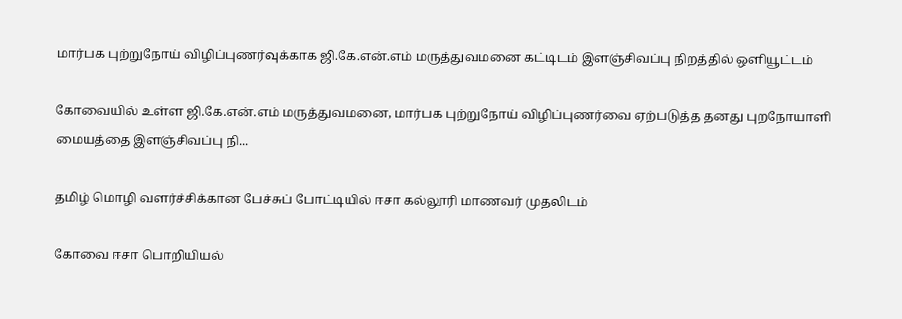மார்பக புற்றுநோய் விழிப்புணர்வுக்காக ஜி.கே.என்.எம் மருத்துவமனை கட்டிடம் இளஞ்சிவப்பு நிறத்தில் ஒளியூட்டம்

கோவையில் உள்ள ஜி.கே.என்.எம் மருத்துவமனை, மார்பக புற்றுநோய் விழிப்புணர்வை ஏற்படுத்த தனது புறநோயாளி மையத்தை இளஞ்சிவப்பு நி...

தமிழ் மொழி வளர்ச்சிக்கான பேச்சுப் போட்டியில் ஈசா கல்லூரி மாணவர் முதலிடம்

கோவை ஈசா பொறியியல்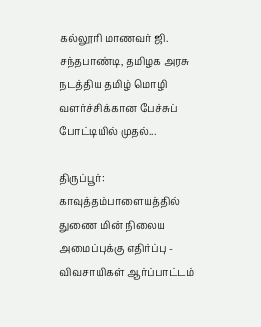கல்லூரி மாணவர் ஜி. சந்தபாண்டி, தமிழக அரசு நடத்திய தமிழ் மொழி வளர்ச்சிக்கான பேச்சுப் போட்டியில் முதல்...

திருப்பூர்: காவுத்தம்பாளையத்தில் துணை மின் நிலைய அமைப்புக்கு எதிர்ப்பு - விவசாயிகள் ஆர்ப்பாட்டம்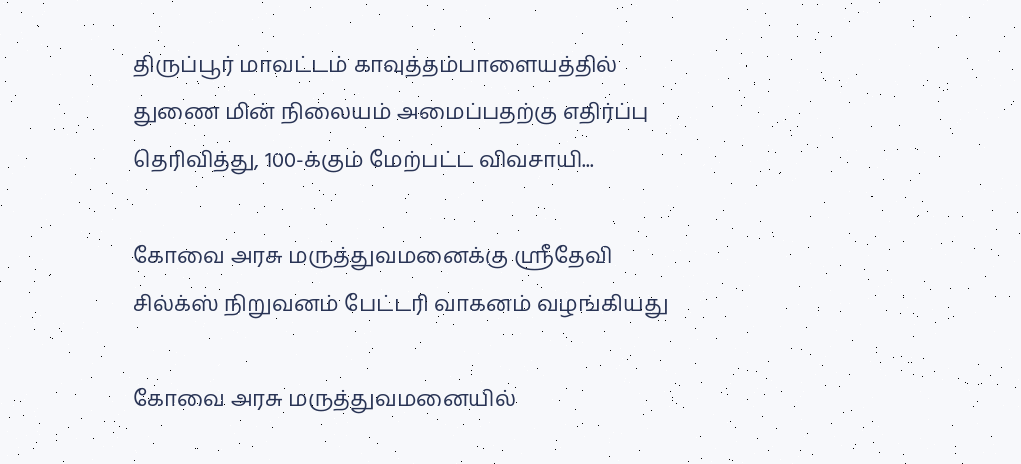திருப்பூர் மாவட்டம் காவுத்தம்பாளையத்தில் துணை மின் நிலையம் அமைப்பதற்கு எதிர்ப்பு தெரிவித்து, 100-க்கும் மேற்பட்ட விவசாயி...

கோவை அரசு மருத்துவமனைக்கு ஸ்ரீதேவி சில்க்ஸ் நிறுவனம் பேட்டரி வாகனம் வழங்கியது

கோவை அரசு மருத்துவமனையில்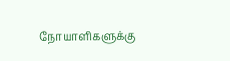நோயாளிகளுக்கு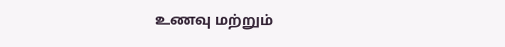உணவு மற்றும்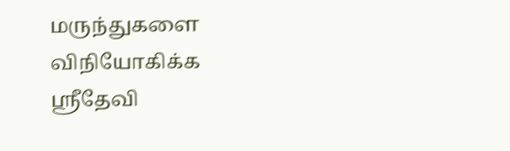மருந்துகளை விநியோகிக்க ஸ்ரீதேவி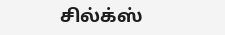சில்க்ஸ்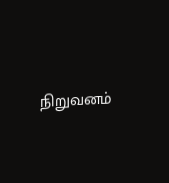நிறுவனம்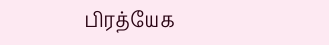பிரத்யேக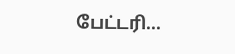பேட்டரி...